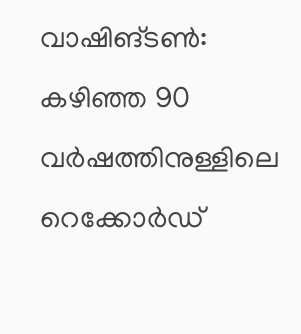വാഷിങ്ടണ്‍: കഴിഞ്ഞ 90 വര്‍ഷത്തിനുള്ളിലെ റെക്കോര്‍ഡ്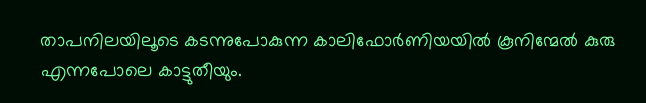താപനിലയിലൂടെ കടന്നുപോകുന്ന കാലിഫോര്‍ണിയയില്‍ കൂനിന്മേല്‍ കുരു എന്നപോലെ കാട്ടുതീയും.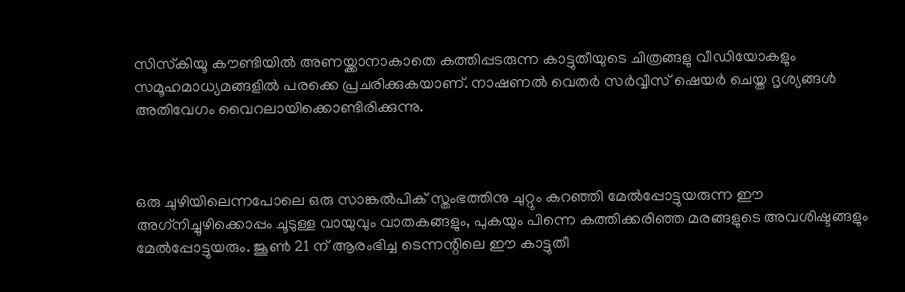സിസ്‌കിയൂ കൗണ്ടിയില്‍ അണയ്ക്കാനാകാതെ കത്തിപ്പടരുന്ന കാട്ടുതീയുടെ ചിത്രങ്ങളു വീഡിയോകളും സമൂഹമാധ്യമങ്ങളില്‍ പരക്കെ പ്രചരിക്കുകയാണ്. നാഷണല്‍ വെതര്‍ സര്‍വ്വീസ് ഷെയര്‍ ചെയ്ത ദൃശ്യങ്ങള്‍ അതിവേഗം വൈറലായിക്കൊണ്ടിരിക്കുന്നു.



ഒരു ചുഴിയിലെന്നപോലെ ഒരു സാങ്കല്‍പിക് സ്തംഭത്തിനു ചുറ്റും കറഞ്ഞി മേല്‍പ്പോട്ടുയരുന്ന ഈ അഗ്‌നിച്ചുഴിക്കൊപ്പം ചൂടുള്ള വായുവും വാതകങ്ങളും, പുകയും പിന്നെ കത്തിക്കരിഞ്ഞ മരങ്ങളുടെ അവശിഷ്ടങ്ങളും മേല്‍പ്പോട്ടുയരും. ജൂണ്‍ 21 ന് ആരംഭിച്ച ടെന്നന്റിലെ ഈ കാട്ടുതീ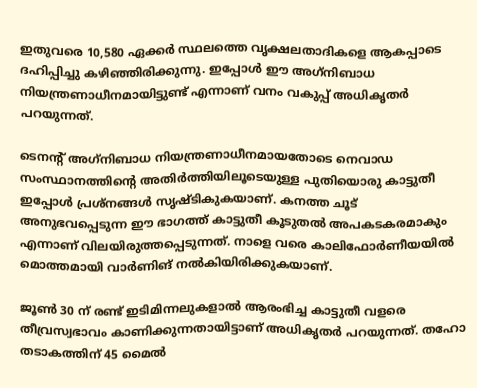ഇതുവരെ 10,580 ഏക്കര്‍ സ്ഥലത്തെ വൃക്ഷലതാദികളെ ആകപ്പാടെ ദഹിപ്പിച്ചു കഴിഞ്ഞിരിക്കുന്നു. ഇപ്പോള്‍ ഈ അഗ്‌നിബാധ നിയന്ത്രണാധീനമായിട്ടുണ്ട് എന്നാണ് വനം വകുപ്പ് അധികൃതര്‍ പറയുന്നത്.

ടെനന്റ് അഗ്‌നിബാധ നിയന്ത്രണാധീനമായതോടെ നെവാഡ സംസ്ഥാനത്തിന്റെ അതിര്‍ത്തിയിലൂടെയുള്ള പുതിയൊരു കാട്ടുതീ ഇപ്പോള്‍ പ്രശ്നങ്ങള്‍ സൃഷ്ടികുകയാണ്. കനത്ത ചൂട് അനുഭവപ്പെടുന്ന ഈ ഭാഗത്ത് കാട്ടുതീ കൂടുതല്‍ അപകടകരമാകും എന്നാണ് വിലയിരുത്തപ്പെടുന്നത്. നാളെ വരെ കാലിഫോര്‍ണീയയില്‍ മൊത്തമായി വാര്‍ണിങ് നല്‍കിയിരിക്കുകയാണ്.

ജൂണ്‍ 30 ന് രണ്ട് ഇടിമിന്നലുകളാല്‍ ആരംഭിച്ച കാട്ടുതീ വളരെ തീവ്രസ്വഭാവം കാണിക്കുന്നതായിട്ടാണ് അധികൃതര്‍ പറയുന്നത്. തഹോ തടാകത്തിന് 45 മൈല്‍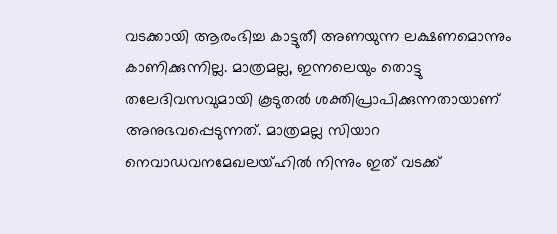വടക്കായി ആരംഭിച്ച കാട്ടുതീ അണയുന്ന ലക്ഷണമൊന്നും കാണിക്കുന്നില്ല. മാത്രമല്ല, ഇന്നലെയും തൊട്ടു തലേദിവസവുമായി കൂടുതല്‍ ശക്തിപ്രാപിക്കുന്നതായാണ് അനുഭവപ്പെടുന്നത്. മാത്രമല്ല സിയാറ നെവാഡവനമേഖലയ്ഹില്‍ നിന്നും ഇത് വടക്ക്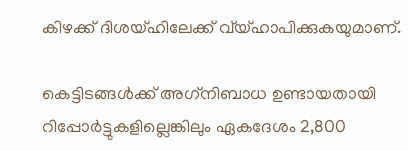കിഴക്ക് ദിശയ്ഹിലേക്ക് വ്യ്ഹാപിക്കുകയുമാണ്.

കെട്ടിടങ്ങള്‍ക്ക് അഗ്‌നിബാധ ഉണ്ടായതായി റിപ്പോര്‍ട്ടുകളില്ലെങ്കിലും ഏകദേശം 2,800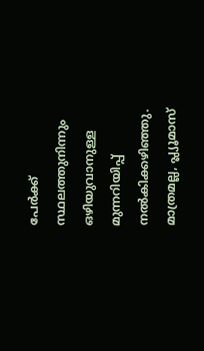പേര്‍ക്ക് സ്ഥലത്തുനിന്നും ഒഴിയുവാനുള്ള മുന്നറിയിപ്പ് നല്‍കിക്കഴിഞ്ഞു. മാത്രമല്ല, പ്ല്യൂമാസ്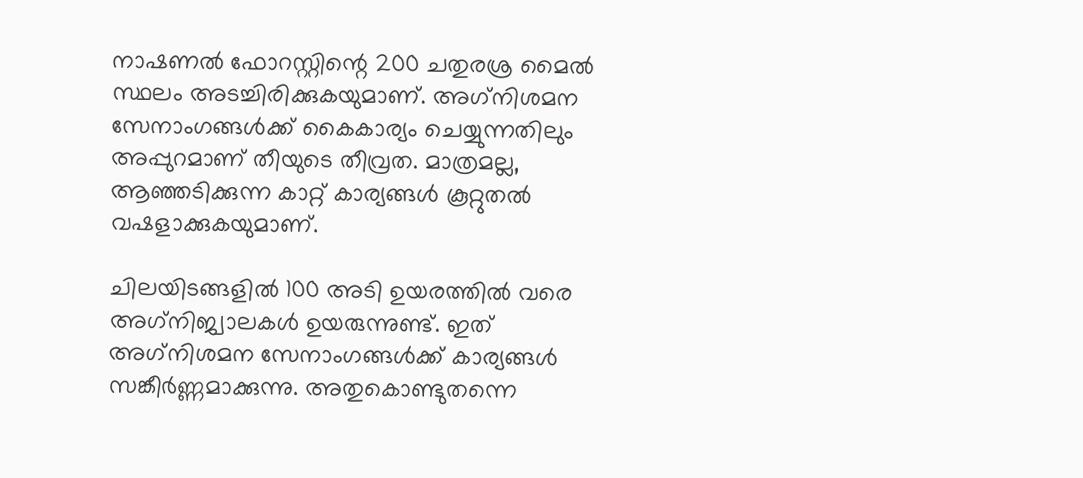നാഷണല്‍ ഫോറസ്റ്റിന്റെ 200 ചതുരശ്ര മൈല്‍ സ്ഥലം അടച്ചിരിക്കുകയുമാണ്. അഗ്‌നിശമന സേനാംഗങ്ങള്‍ക്ക് കൈകാര്യം ചെയ്യുന്നതിലും അപ്പുറമാണ് തീയുടെ തീവ്രത. മാത്രമല്ല, ആഞ്ഞടിക്കുന്ന കാറ്റ് കാര്യങ്ങള്‍ കൂറ്റുതല്‍ വഷളാക്കുകയുമാണ്.

ചിലയിടങ്ങളില്‍ 100 അടി ഉയരത്തില്‍ വരെ അഗ്‌നിജ്വാലകള്‍ ഉയരുന്നുണ്ട്. ഇത് അഗ്‌നിശമന സേനാംഗങ്ങള്‍ക്ക് കാര്യങ്ങള്‍ സങ്കീര്‍ണ്ണമാക്കുന്നു. അതുകൊണ്ടുതന്നെ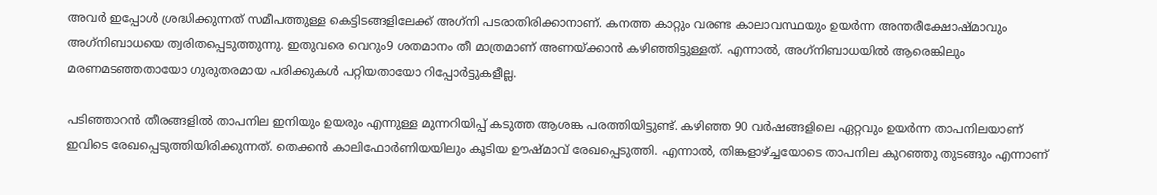അവര്‍ ഇപ്പോള്‍ ശ്രദ്ധിക്കുന്നത് സമീപത്തുള്ള കെട്ടിടങ്ങളിലേക്ക് അഗ്‌നി പടരാതിരിക്കാനാണ്. കനത്ത കാറ്റും വരണ്ട കാലാവസ്ഥയും ഉയര്‍ന്ന അന്തരീക്ഷോഷ്മാവും അഗ്‌നിബാധയെ ത്വരിതപ്പെടുത്തുന്നു. ഇതുവരെ വെറും9 ശതമാനം തീ മാത്രമാണ് അണയ്ക്കാന്‍ കഴിഞ്ഞിട്ടുള്ളത്. എന്നാല്‍, അഗ്‌നിബാധയില്‍ ആരെങ്കിലും മരണമടഞ്ഞതായോ ഗുരുതരമായ പരിക്കുകള്‍ പറ്റിയതായോ റിപ്പോര്‍ട്ടുകളീല്ല.

പടിഞ്ഞാറന്‍ തീരങ്ങളില്‍ താപനില ഇനിയും ഉയരും എന്നുള്ള മുന്നറിയിപ്പ് കടുത്ത ആശങ്ക പരത്തിയിട്ടുണ്ട്. കഴിഞ്ഞ 90 വര്‍ഷങ്ങളിലെ ഏറ്റവും ഉയര്‍ന്ന താപനിലയാണ് ഇവിടെ രേഖപ്പെടുത്തിയിരിക്കുന്നത്. തെക്കന്‍ കാലിഫോര്‍ണിയയിലും കൂടിയ ഊഷ്മാവ് രേഖപ്പെടുത്തി. എന്നാല്‍, തിങ്കളാഴ്‌ച്ചയോടെ താപനില കുറഞ്ഞു തുടങ്ങും എന്നാണ്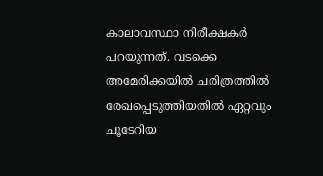കാലാവസ്ഥാ നിരീക്ഷകര്‍ പറയുന്നത്. വടക്കെ അമേരിക്കയില്‍ ചരിത്രത്തില്‍ രേഖപ്പെടുത്തിയതില്‍ ഏറ്റവും ചൂടേറിയ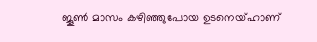ജൂണ്‍ മാസം കഴിഞ്ഞുപോയ ഉടനെയ്ഹാണ്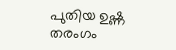പുതിയ ഉഷ്ണ തരംഗം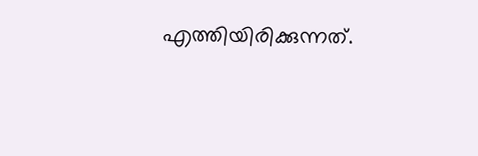എത്തിയിരിക്കുന്നത്.